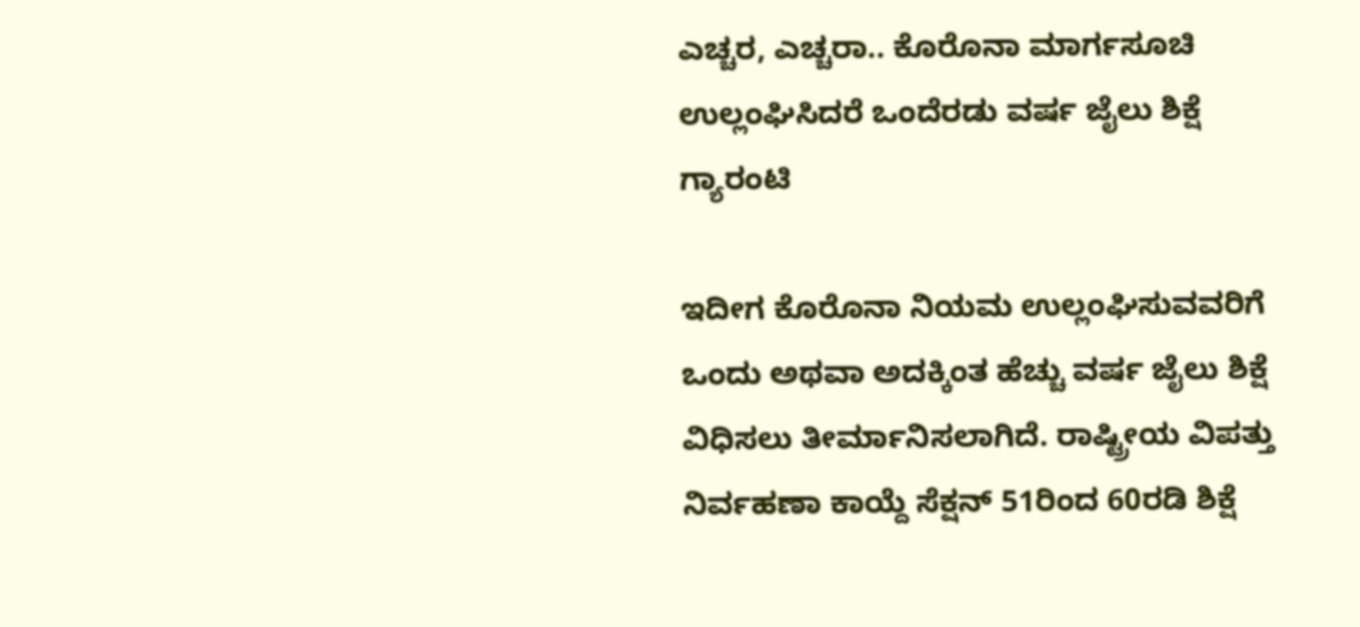ಎಚ್ಚರ, ಎಚ್ಚರಾ.. ಕೊರೊನಾ ಮಾರ್ಗಸೂಚಿ ಉಲ್ಲಂಘಿಸಿದರೆ ಒಂದೆರಡು ವರ್ಷ ಜೈಲು ಶಿಕ್ಷೆ ಗ್ಯಾರಂಟಿ

ಇದೀಗ ಕೊರೊನಾ ನಿಯಮ ಉಲ್ಲಂಘಿಸುವವರಿಗೆ ಒಂದು ಅಥವಾ ಅದಕ್ಕಿಂತ ಹೆಚ್ಚು ವರ್ಷ ಜೈಲು ಶಿಕ್ಷೆ ವಿಧಿಸಲು ತೀರ್ಮಾನಿಸಲಾಗಿದೆ. ರಾಷ್ಟ್ರೀಯ ವಿಪತ್ತು ನಿರ್ವಹಣಾ ಕಾಯ್ದೆ ಸೆಕ್ಷನ್ 51ರಿಂದ 60ರಡಿ ಶಿಕ್ಷೆ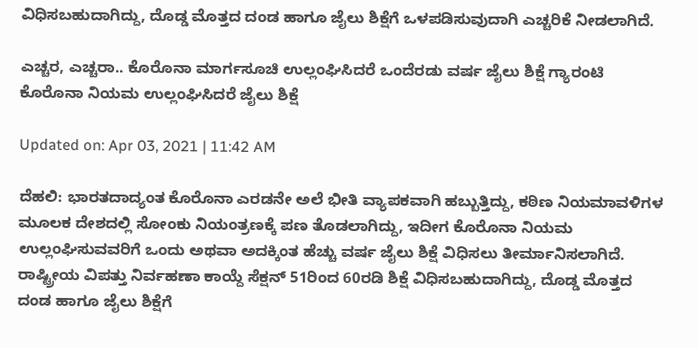ವಿಧಿಸಬಹುದಾಗಿದ್ದು, ದೊಡ್ಡ ಮೊತ್ತದ ದಂಡ ಹಾಗೂ ಜೈಲು ಶಿಕ್ಷೆಗೆ ಒಳಪಡಿಸುವುದಾಗಿ ಎಚ್ಚರಿಕೆ ನೀಡಲಾಗಿದೆ.

ಎಚ್ಚರ, ಎಚ್ಚರಾ.. ಕೊರೊನಾ ಮಾರ್ಗಸೂಚಿ ಉಲ್ಲಂಘಿಸಿದರೆ ಒಂದೆರಡು ವರ್ಷ ಜೈಲು ಶಿಕ್ಷೆ ಗ್ಯಾರಂಟಿ
ಕೊರೊನಾ ನಿಯಮ ಉಲ್ಲಂಘಿಸಿದರೆ ಜೈಲು ಶಿಕ್ಷೆ

Updated on: Apr 03, 2021 | 11:42 AM

ದೆಹಲಿ: ಭಾರತದಾದ್ಯಂತ ಕೊರೊನಾ ಎರಡನೇ ಅಲೆ ಭೀತಿ ವ್ಯಾಪಕವಾಗಿ ಹಬ್ಬುತ್ತಿದ್ದು, ಕಠಿಣ ನಿಯಮಾವಳಿಗಳ ಮೂಲಕ ದೇಶದಲ್ಲಿ ಸೋಂಕು ನಿಯಂತ್ರಣಕ್ಕೆ ಪಣ ತೊಡಲಾಗಿದ್ದು, ಇದೀಗ ಕೊರೊನಾ ನಿಯಮ ಉಲ್ಲಂಘಿಸುವವರಿಗೆ ಒಂದು ಅಥವಾ ಅದಕ್ಕಿಂತ ಹೆಚ್ಚು ವರ್ಷ ಜೈಲು ಶಿಕ್ಷೆ ವಿಧಿಸಲು ತೀರ್ಮಾನಿಸಲಾಗಿದೆ. ರಾಷ್ಟ್ರೀಯ ವಿಪತ್ತು ನಿರ್ವಹಣಾ ಕಾಯ್ದೆ ಸೆಕ್ಷನ್ 51ರಿಂದ 60ರಡಿ ಶಿಕ್ಷೆ ವಿಧಿಸಬಹುದಾಗಿದ್ದು, ದೊಡ್ಡ ಮೊತ್ತದ ದಂಡ ಹಾಗೂ ಜೈಲು ಶಿಕ್ಷೆಗೆ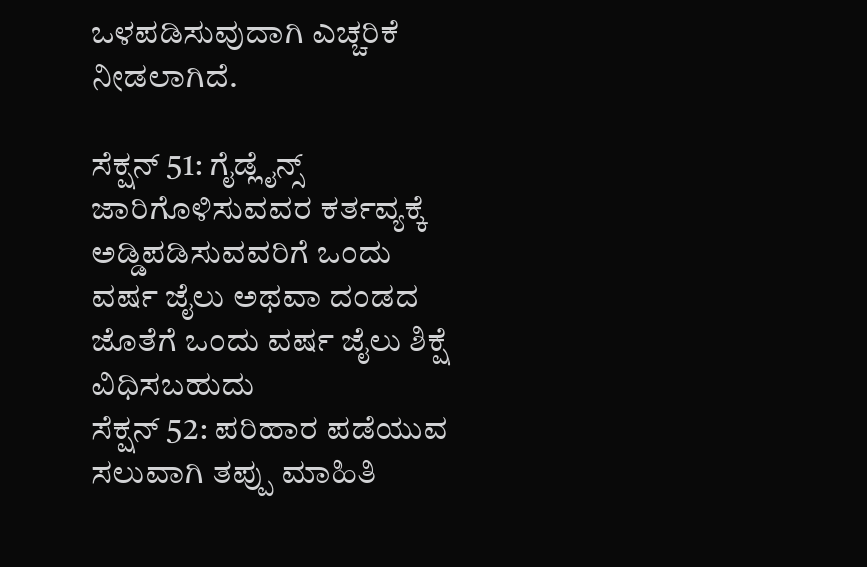ಒಳಪಡಿಸುವುದಾಗಿ ಎಚ್ಚರಿಕೆ ನೀಡಲಾಗಿದೆ.

ಸೆಕ್ಷನ್ 51: ಗೈಡ್ಲೈನ್ಸ್ ಜಾರಿಗೊಳಿಸುವವರ ಕರ್ತವ್ಯಕ್ಕೆ ಅಡ್ಡಿಪಡಿಸುವವರಿಗೆ ಒಂದು ವರ್ಷ ಜೈಲು ಅಥವಾ ದಂಡದ ಜೊತೆಗೆ ಒಂದು ವರ್ಷ ಜೈಲು ಶಿಕ್ಷೆ ವಿಧಿಸಬಹುದು
ಸೆಕ್ಷನ್ 52: ಪರಿಹಾರ ಪಡೆಯುವ ಸಲುವಾಗಿ ತಪ್ಪು ಮಾಹಿತಿ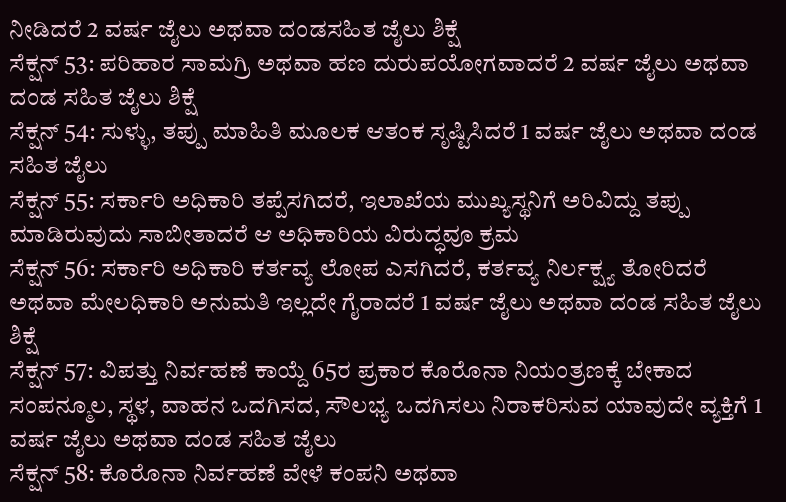ನೀಡಿದರೆ 2 ವರ್ಷ ಜೈಲು ಅಥವಾ ದಂಡಸಹಿತ ಜೈಲು ಶಿಕ್ಷೆ
ಸೆಕ್ಷನ್ 53: ಪರಿಹಾರ ಸಾಮಗ್ರಿ ಅಥವಾ ಹಣ ದುರುಪಯೋಗವಾದರೆ 2 ವರ್ಷ ಜೈಲು ಅಥವಾ ದಂಡ ಸಹಿತ ಜೈಲು ಶಿಕ್ಷೆ
ಸೆಕ್ಷನ್ 54: ಸುಳ್ಳು, ತಪ್ಪು ಮಾಹಿತಿ ಮೂಲಕ ಆತಂಕ ಸೃಷ್ಟಿಸಿದರೆ 1 ವರ್ಷ ಜೈಲು ಅಥವಾ ದಂಡ ಸಹಿತ ಜೈಲು
ಸೆಕ್ಷನ್ 55: ಸರ್ಕಾರಿ ಅಧಿಕಾರಿ ತಪ್ಪೆಸಗಿದರೆ, ಇಲಾಖೆಯ ಮುಖ್ಯಸ್ಥನಿಗೆ ಅರಿವಿದ್ದು ತಪ್ಪು ಮಾಡಿರುವುದು ಸಾಬೀತಾದರೆ ಆ ಅಧಿಕಾರಿಯ ವಿರುದ್ಧವೂ ಕ್ರಮ
ಸೆಕ್ಷನ್ 56: ಸರ್ಕಾರಿ ಅಧಿಕಾರಿ ಕರ್ತವ್ಯ ಲೋಪ ಎಸಗಿದರೆ, ಕರ್ತವ್ಯ ನಿರ್ಲಕ್ಷ್ಯ ತೋರಿದರೆ ಅಥವಾ ಮೇಲಧಿಕಾರಿ ಅನುಮತಿ ಇಲ್ಲದೇ ಗೈರಾದರೆ 1 ವರ್ಷ ಜೈಲು ಅಥವಾ ದಂಡ ಸಹಿತ ಜೈಲು ಶಿಕ್ಷೆ
ಸೆಕ್ಷನ್ 57: ವಿಪತ್ತು ನಿರ್ವಹಣೆ ಕಾಯ್ದೆ 65ರ ಪ್ರಕಾರ ಕೊರೊನಾ ನಿಯಂತ್ರಣಕ್ಕೆ ಬೇಕಾದ ಸಂಪನ್ಮೂಲ, ಸ್ಥಳ, ವಾಹನ ಒದಗಿಸದ, ಸೌಲಭ್ಯ ಒದಗಿಸಲು ನಿರಾಕರಿಸುವ ಯಾವುದೇ ವ್ಯಕ್ತಿಗೆ 1 ವರ್ಷ ಜೈಲು ಅಥವಾ ದಂಡ ಸಹಿತ ಜೈಲು
ಸೆಕ್ಷನ್ 58: ಕೊರೊನಾ ನಿರ್ವಹಣೆ ವೇಳೆ ಕಂಪನಿ ಅಥವಾ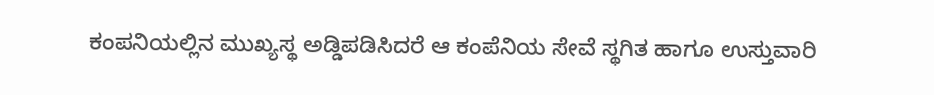ಕಂಪನಿಯಲ್ಲಿನ ಮುಖ್ಯಸ್ಥ ಅಡ್ಡಿಪಡಿಸಿದರೆ ಆ ಕಂಪೆನಿಯ ಸೇವೆ ಸ್ಥಗಿತ ಹಾಗೂ ಉಸ್ತುವಾರಿ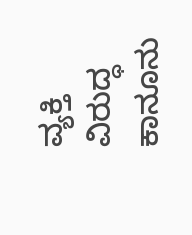ವ್ಯಕ್ತಿ ವಿರುದ್ಧ ಕಾನೂನು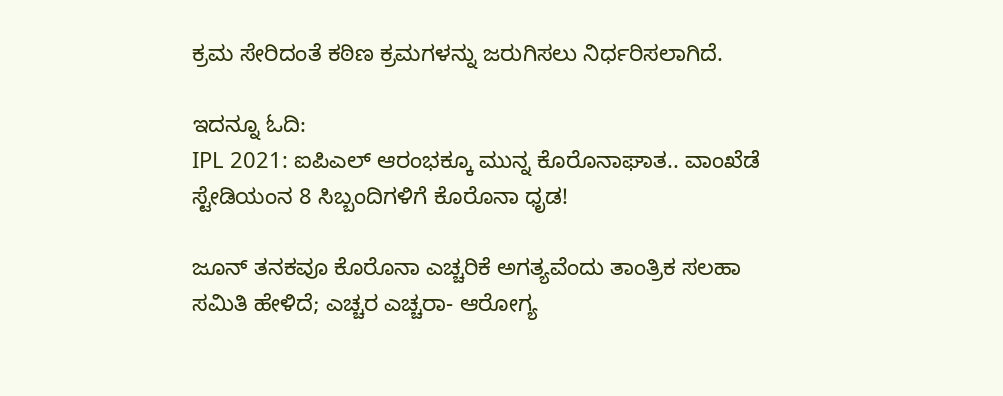ಕ್ರಮ ಸೇರಿದಂತೆ ಕಠಿಣ ಕ್ರಮಗಳನ್ನು ಜರುಗಿಸಲು ನಿರ್ಧರಿಸಲಾಗಿದೆ.

ಇದನ್ನೂ ಓದಿ:
IPL 2021: ಐಪಿಎಲ್ ಆರಂಭಕ್ಕೂ ಮುನ್ನ ಕೊರೊನಾಘಾತ.. ವಾಂಖೆಡೆ ಸ್ಟೇಡಿಯಂನ 8 ಸಿಬ್ಬಂದಿಗಳಿಗೆ ಕೊರೊನಾ ಧೃಡ!

ಜೂನ್ ತನಕವೂ ಕೊರೊನಾ ಎಚ್ಚರಿಕೆ ಅಗತ್ಯವೆಂದು ತಾಂತ್ರಿಕ ಸಲಹಾ ಸಮಿತಿ ಹೇಳಿದೆ; ಎಚ್ಚರ ಎಚ್ಚರಾ- ಆರೋಗ್ಯ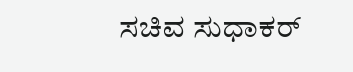ಸಚಿವ ಸುಧಾಕರ್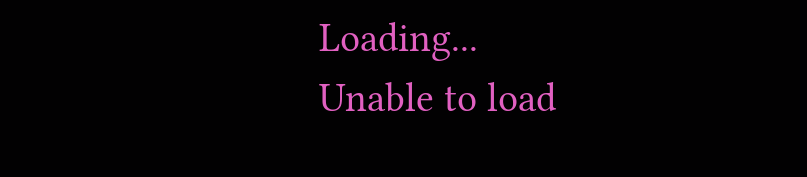Loading...
Unable to load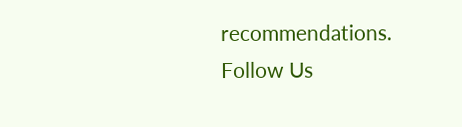recommendations.
Follow Us